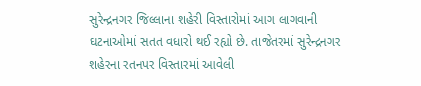સુરેન્દ્રનગર જિલ્લાના શહેરી વિસ્તારોમાં આગ લાગવાની ઘટનાઓમાં સતત વધારો થઈ રહ્યો છે. તાજેતરમાં સુરેન્દ્રનગર શહેરના રતનપર વિસ્તારમાં આવેલી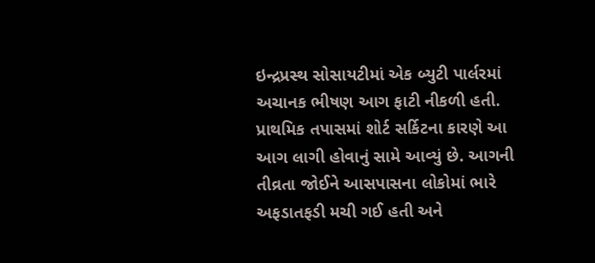ઇન્દ્રપ્રસ્થ સોસાયટીમાં એક બ્યુટી પાર્લરમાં અચાનક ભીષણ આગ ફાટી નીકળી હતી.
પ્રાથમિક તપાસમાં શોર્ટ સર્કિટના કારણે આ આગ લાગી હોવાનું સામે આવ્યું છે. આગની તીવ્રતા જોઈને આસપાસના લોકોમાં ભારે અફડાતફડી મચી ગઈ હતી અને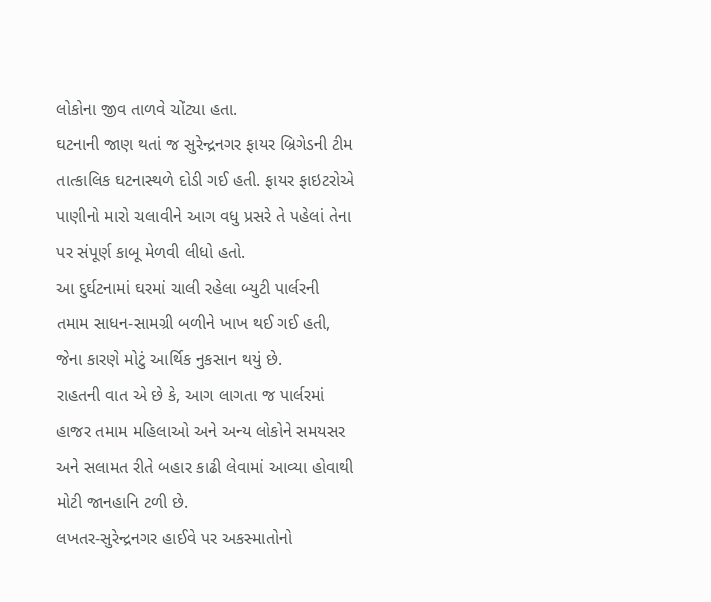લોકોના જીવ તાળવે ચોંટ્યા હતા.
ઘટનાની જાણ થતાં જ સુરેન્દ્રનગર ફાયર બ્રિગેડની ટીમ તાત્કાલિક ઘટનાસ્થળે દોડી ગઈ હતી. ફાયર ફાઇટરોએ પાણીનો મારો ચલાવીને આગ વધુ પ્રસરે તે પહેલાં તેના પર સંપૂર્ણ કાબૂ મેળવી લીધો હતો.
આ દુર્ઘટનામાં ઘરમાં ચાલી રહેલા બ્યુટી પાર્લરની તમામ સાધન-સામગ્રી બળીને ખાખ થઈ ગઈ હતી, જેના કારણે મોટું આર્થિક નુકસાન થયું છે.
રાહતની વાત એ છે કે, આગ લાગતા જ પાર્લરમાં હાજર તમામ મહિલાઓ અને અન્ય લોકોને સમયસર અને સલામત રીતે બહાર કાઢી લેવામાં આવ્યા હોવાથી મોટી જાનહાનિ ટળી છે.
લખતર-સુરેન્દ્રનગર હાઈવે પર અકસ્માતોનો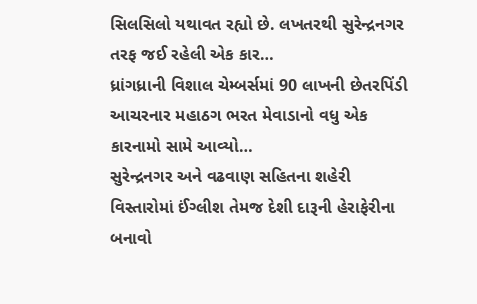સિલસિલો યથાવત રહ્યો છે. લખતરથી સુરેન્દ્રનગર તરફ જઈ રહેલી એક કાર…
ધ્રાંગધ્રાની વિશાલ ચેમ્બર્સમાં 90 લાખની છેતરપિંડી આચરનાર મહાઠગ ભરત મેવાડાનો વધુ એક કારનામો સામે આવ્યો…
સુરેન્દ્રનગર અને વઢવાણ સહિતના શહેરી વિસ્તારોમાં ઈંગ્લીશ તેમજ દેશી દારૂની હેરાફેરીના બનાવો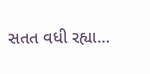સતત વધી રહ્યા…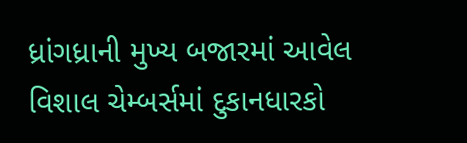ધ્રાંગધ્રાની મુખ્ય બજારમાં આવેલ વિશાલ ચેમ્બર્સમાં દુકાનધારકો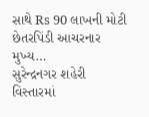સાથે Rs 90 લાખની મોટી છેતરપિંડી આચરનાર મુખ્ય…
સુરેન્દ્રનગર શહેરી વિસ્તારમાં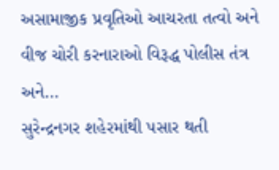અસામાજીક પ્રવૃતિઓ આચરતા તત્વો અને વીજ ચોરી કરનારાઓ વિરૂદ્ધ પોલીસ તંત્ર અને…
સુરેન્દ્રનગર શહેરમાંથી પસાર થતી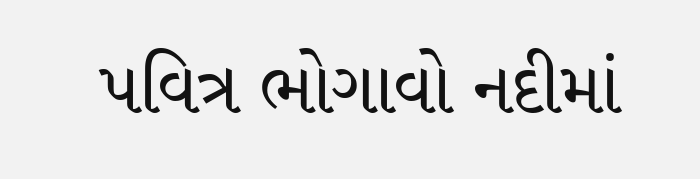પવિત્ર ભોગાવો નદીમાં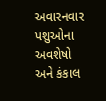અવારનવાર પશુઓના અવશેષો અને કંકાલ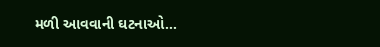મળી આવવાની ઘટનાઓ…